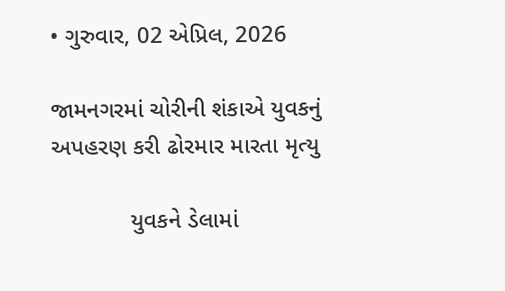• ગુરુવાર, 02 એપ્રિલ, 2026

જામનગરમાં ચોરીની શંકાએ યુવકનું અપહરણ કરી ઢોરમાર મારતા મૃત્યુ

            યુવકને ડેલામાં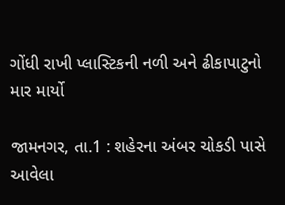ગોંધી રાખી પ્લાસ્ટિકની નળી અને ઢીકાપાટુનો માર માર્યો

જામનગર, તા.1 : શહેરના અંબર ચોકડી પાસે આવેલા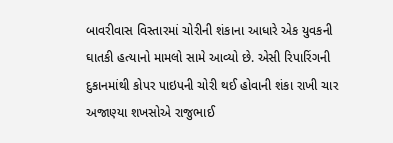બાવરીવાસ વિસ્તારમાં ચોરીની શંકાના આધારે એક યુવકની ઘાતકી હત્યાનો મામલો સામે આવ્યો છે. એસી રિપારિંગની દુકાનમાંથી કોપર પાઇપની ચોરી થઈ હોવાની શંકા રાખી ચાર અજાણ્યા શખસોએ રાજુભાઈ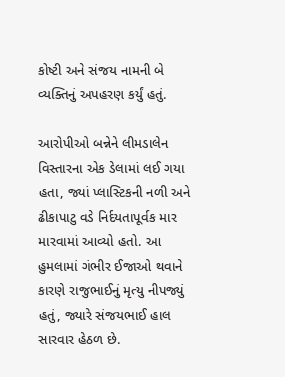કોષ્ટી અને સંજય નામની બે વ્યક્તિનું અપહરણ કર્યું હતું.

આરોપીઓ બન્નેને લીમડાલેન વિસ્તારના એક ડેલામાં લઈ ગયા હતા, જ્યાં પ્લાસ્ટિકની નળી અને ઢીકાપાટુ વડે નિર્દયતાપૂર્વક માર મારવામાં આવ્યો હતો. આ હુમલામાં ગંભીર ઈજાઓ થવાને કારણે રાજુભાઈનું મૃત્યુ નીપજ્યું હતું, જ્યારે સંજયભાઈ હાલ સારવાર હેઠળ છે.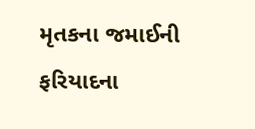મૃતકના જમાઈની ફરિયાદના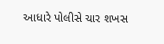આધારે પોલીસે ચાર શખસ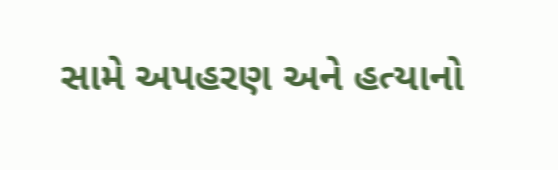સામે અપહરણ અને હત્યાનો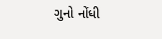ગુનો નોંધી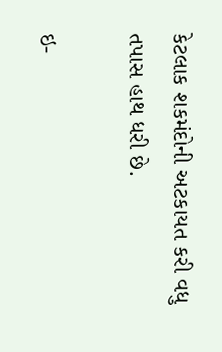કેટલાક શકમંદોની અટકાયત કરી વધુ તપાસ હાથ ધરી છે.

ઇ-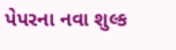પેપરના નવા શુલ્ક